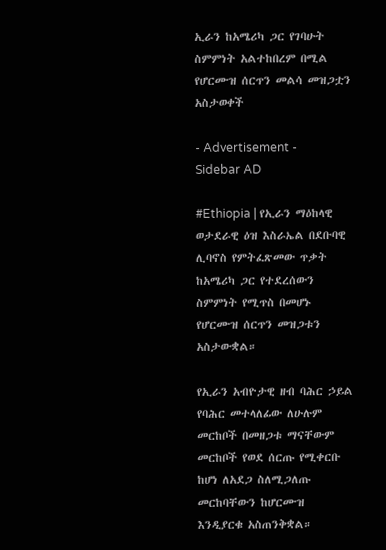ኢራን ከአሜሪካ ጋር የገባሁት ስምምነት አልተከበረም በሚል የሆርሙዝ ሰርጥን መልሳ መዝጋቷን አስታወቀች

- Advertisement -
Sidebar AD

#Ethiopia | የኢራን ማዕከላዊ ወታደራዊ ዕዝ እስራኤል በደቡባዊ ሊባኖስ የምትፈጽመው ጥቃት ከአሜሪካ ጋር የተደረሰውን ስምምነት የሚጥስ በመሆኑ የሆርሙዝ ሰርጥን መዝጋቱን አስታውቋል።

የኢራን አብዮታዊ ዘብ ባሕር ኃይል የባሕር መተላለፊው ለሁሉም መርከቦች በመዘጋቱ ማናቸውም መርከቦች የወደ ሰርጡ የሚቀርቡ ከሆነ ለአደጋ ስለሚጋለጡ መርከባቸውን ከሆርሙዝ እንዲያርቁ አስጠንቅቋል።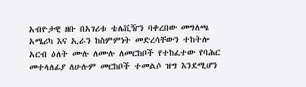አብዮታዊ ዘቡ በአገሪቱ ቴሌቪዥን ባቀረበው መግለጫ አሜሪካ እና ኢራን ከስምምነት መድረሳቸውን ተከትሎ አርብ ዕለት ሙሉ ለሙሉ ለመርከቦች የተከፈተው የባሕር መተላለፊያ ለሁሉም መርከቦች ተመልሶ ዝግ እንደሚሆን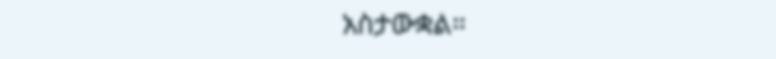አስታውቋል።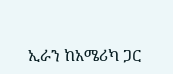ኢራን ከአሜሪካ ጋር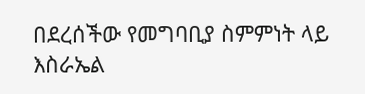በደረሰችው የመግባቢያ ስምምነት ላይ እስራኤል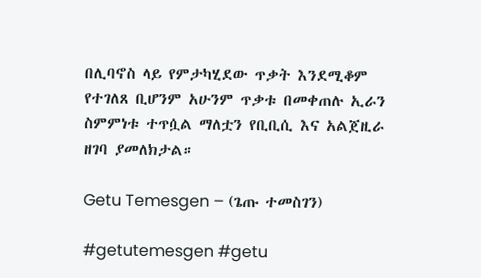በሊባኖስ ላይ የምታካሂደው ጥቃት እንደሚቆም የተገለጸ ቢሆንም አሁንም ጥቃቱ በመቀጠሉ ኢራን ስምምነቱ ተጥሷል ማለቷን የቢቢሲ እና አልጀዚራ ዘገባ ያመለክታል።

Getu Temesgen – (ጌጡ ተመስገን)

#getutemesgen #getu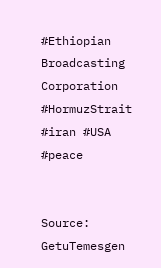#Ethiopian Broadcasting Corporation #HormuzStrait #iran #USA #peace


Source: GetuTemesgen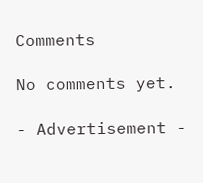Comments

No comments yet.

- Advertisement -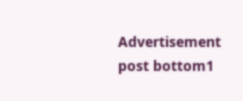Advertisement post bottom1